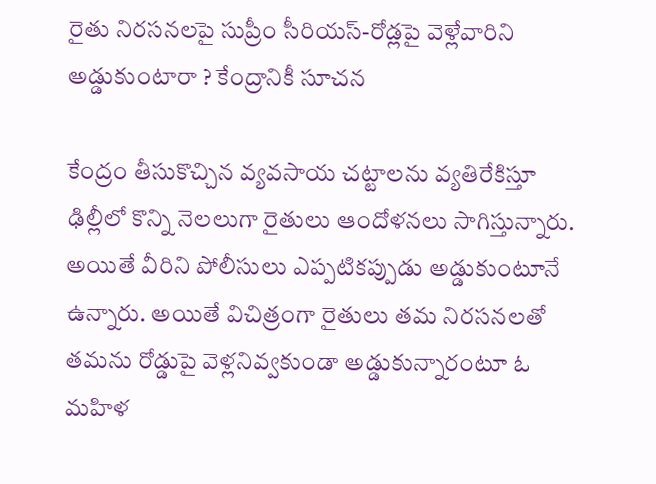రైతు నిరసనలపై సుప్రీం సీరియస్-రోడ్లపై వెళ్లేవారిని అడ్డుకుంటారా ? కేంద్రానికీ సూచన

కేంద్రం తీసుకొచ్చిన వ్యవసాయ చట్టాలను వ్యతిరేకిస్తూ ఢిల్లీలో కొన్ని నెలలుగా రైతులు ఆందోళనలు సాగిస్తున్నారు. అయితే వీరిని పోలీసులు ఎప్పటికప్పుడు అడ్డుకుంటూనే ఉన్నారు. అయితే విచిత్రంగా రైతులు తమ నిరసనలతో తమను రోడ్డుపై వెళ్లనివ్వకుండా అడ్డుకున్నారంటూ ఓ మహిళ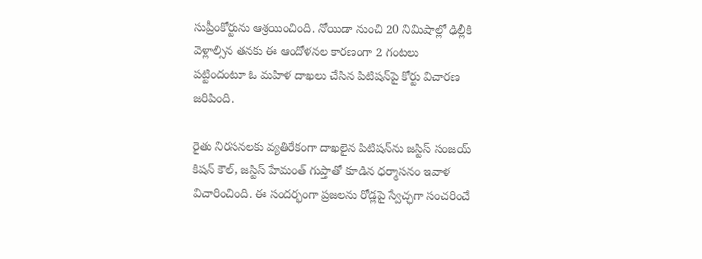సుప్రీంకోర్టును ఆశ్రయించింది. నోయిడా నుంచి 20 నిమిషాల్లో ఢిల్లీకి వెళ్లాల్సిన తనకు ఈ ఆందోళనల కారణంగా 2 గంటలు పట్టిందంటూ ఓ మహిళ దాఖలు చేసిన పిటిషన్‌పై కోర్టు విచారణ జరిపింది.

రైతు నిరసనలకు వ్యతిరేకంగా దాఖలైన పిటిషన్‌ను జస్టిస్‌ సంజయ్‌ కిషన్ కౌల్‌, జస్టిస్ హేమంత్ గుప్తాతో కూడిన ధర్మాసనం ఇవాళ విచారించింది. ఈ సందర్భంగా ప్రజలను రోడ్లపై స్వేచ్ఛగా సంచరించే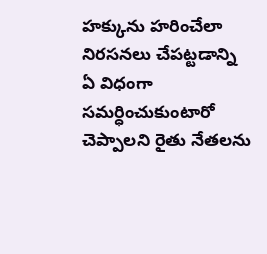హక్కును హరించేలా నిరసనలు చేపట్టడాన్ని ఏ విధంగా సమర్ధించుకుంటారో చెప్పాలని రైతు నేతలను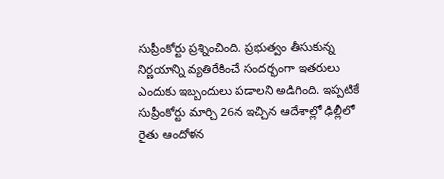సుప్రీంకోర్టు ప్రశ్నించింది. ప్రభుత్వం తీసుకున్న నిర్ణయాన్ని వ్యతిరేకించే సందర్భంగా ఇతరులు ఎందుకు ఇబ్బందులు పడాలని అడిగింది. ఇప్పటికే సుప్రీంకోర్టు మార్చి 26న ఇచ్చిన ఆదేశాల్లో ఢిల్లీలో రైతు ఆందోళన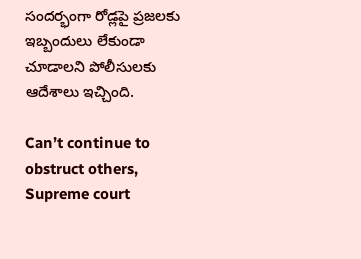సందర్భంగా రోడ్లపై ప్రజలకు ఇబ్బందులు లేకుండా చూడాలని పోలీసులకు ఆదేశాలు ఇచ్చింది.

Can’t continue to obstruct others, Supreme court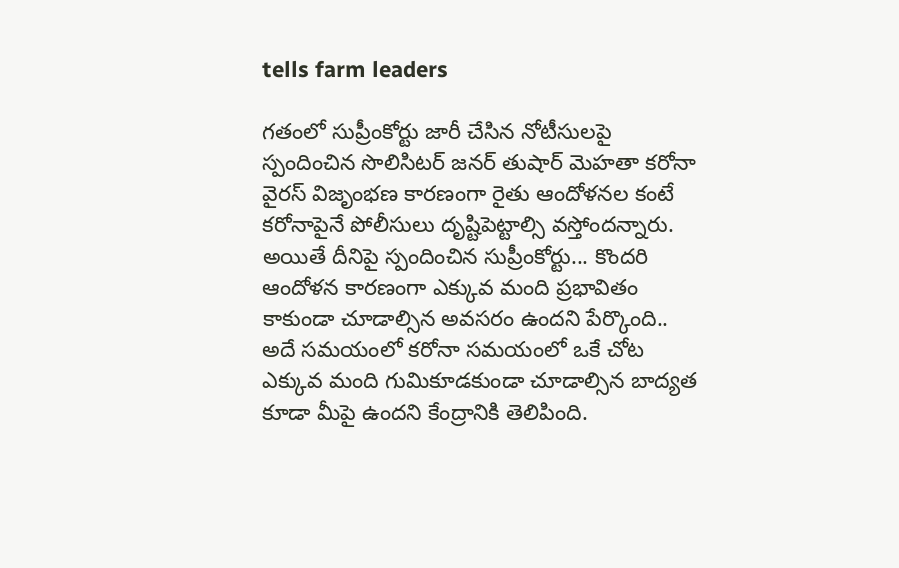tells farm leaders

గతంలో సుప్రీంకోర్టు జారీ చేసిన నోటీసులపై స్పందించిన సొలిసిటర్‌ జనర్ తుషార్‌ మెహతా కరోనా వైరస్‌ విజృంభణ కారణంగా రైతు ఆందోళనల కంటే కరోనాపైనే పోలీసులు దృష్టిపెట్టాల్సి వస్తోందన్నారు. అయితే దీనిపై స్పందించిన సుప్రీంకోర్టు... కొందరి ఆందోళన కారణంగా ఎక్కువ మంది ప్రభావితం కాకుండా చూడాల్సిన అవసరం ఉందని పేర్కొంది.. అదే సమయంలో కరోనా సమయంలో ఒకే చోట ఎక్కువ మంది గుమికూడకుండా చూడాల్సిన బాద్యత కూడా మీపై ఉందని కేంద్రానికి తెలిపింది.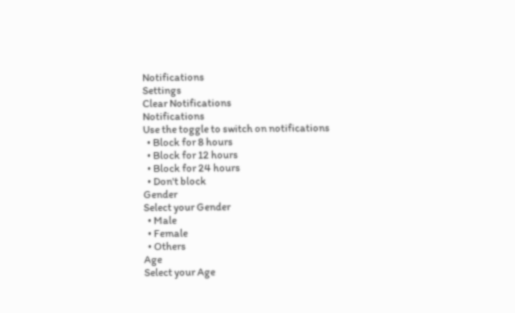Notifications
Settings
Clear Notifications
Notifications
Use the toggle to switch on notifications
  • Block for 8 hours
  • Block for 12 hours
  • Block for 24 hours
  • Don't block
Gender
Select your Gender
  • Male
  • Female
  • Others
Age
Select your Age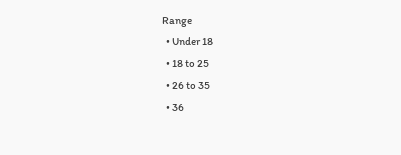Range
  • Under 18
  • 18 to 25
  • 26 to 35
  • 36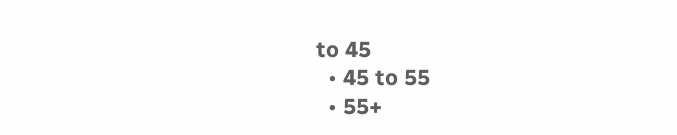to 45
  • 45 to 55
  • 55+